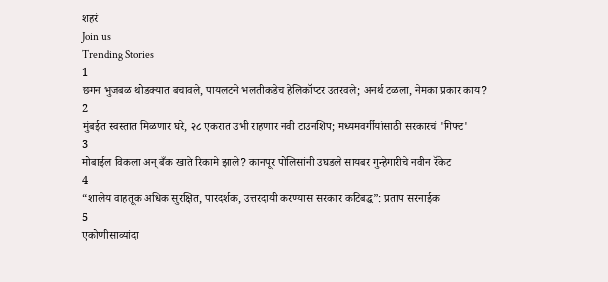शहरं
Join us
Trending Stories
1
छगन भुजबळ थोडक्यात बचावले, पायलटने भलतीकडेच हेलिकॉप्टर उतरवले; अनर्थ टळला, नेमका प्रकार काय?
2
मुंबईत स्वस्तात मिळणार घरे, २८ एकरात उभी राहणार नवी टाउनशिप; मध्यमवर्गीयांसाठी सरकारचं 'गिफ्ट'
3
मोबाईल विकला अन् बँक खाते रिकामे झाले? कानपूर पोलिसांनी उघडले सायबर गुन्हेगारीचे नवीन रॅकेट
4
“शालेय वाहतूक अधिक सुरक्षित, पारदर्शक, उत्तरदायी करण्यास सरकार कटिबद्ध”: प्रताप सरनाईक
5
एकोणीसाव्यांदा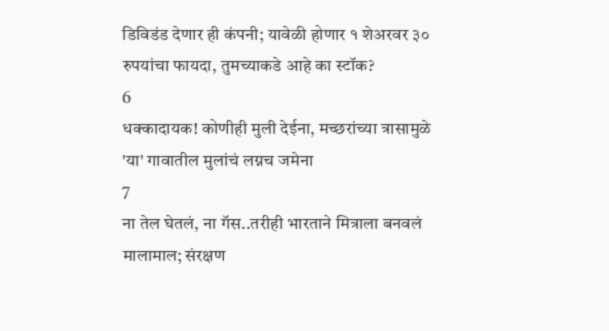डिविडंड देणार ही कंपनी; यावेळी होणार १ शेअरवर ३० रुपयांचा फायदा, तुमच्याकडे आहे का स्टॉक?
6
धक्कादायक! कोणीही मुली देईना, मच्छरांच्या त्रासामुळे 'या' गावातील मुलांचं लग्नच जमेना
7
ना तेल घेतलं, ना गॅस..तरीही भारताने मित्राला बनवलं मालामाल; संरक्षण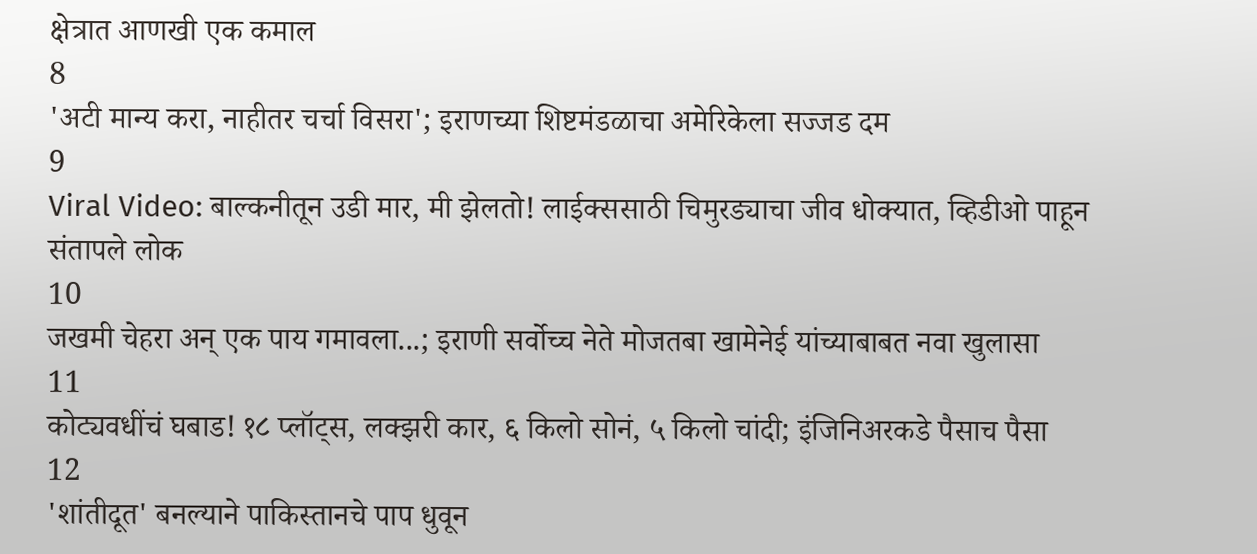क्षेत्रात आणखी एक कमाल
8
'अटी मान्य करा, नाहीतर चर्चा विसरा'; इराणच्या शिष्टमंडळाचा अमेरिकेला सज्जड दम
9
Viral Video: बाल्कनीतून उडी मार, मी झेलतो! लाईक्ससाठी चिमुरड्याचा जीव धोक्यात, व्हिडीओ पाहून संतापले लोक
10
जखमी चेहरा अन् एक पाय गमावला...; इराणी सर्वोच्च नेते मोजतबा खामेनेई यांच्याबाबत नवा खुलासा
11
कोट्यवधींचं घबाड! १८ प्लॉट्स, लक्झरी कार, ६ किलो सोनं, ५ किलो चांदी; इंजिनिअरकडे पैसाच पैसा
12
'शांतीदूत' बनल्याने पाकिस्तानचे पाप धुवून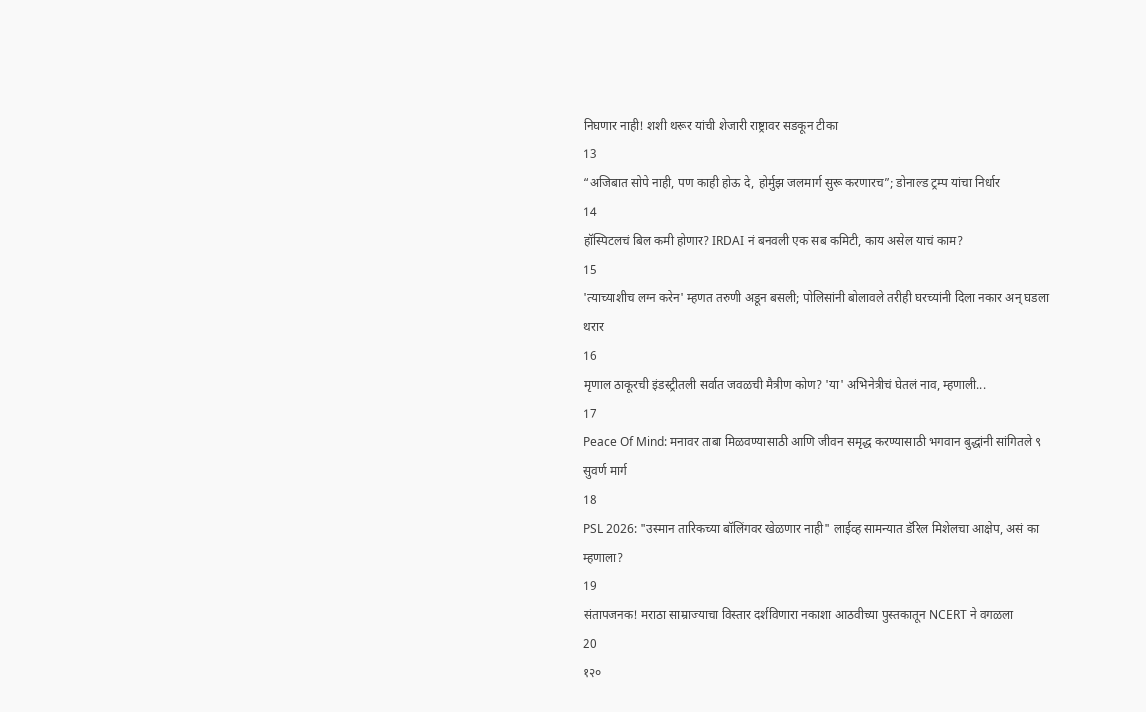निघणार नाही! शशी थरूर यांची शेजारी राष्ट्रावर सडकून टीका
13
“अजिबात सोपे नाही, पण काही होऊ दे, होर्मुझ जलमार्ग सुरू करणारच”; डोनाल्ड ट्रम्प यांचा निर्धार
14
हॉस्पिटलचं बिल कमी होणार? IRDAI नं बनवली एक सब कमिटी, काय असेल याचं काम?
15
'त्याच्याशीच लग्न करेन' म्हणत तरुणी अडून बसली; पोलिसांनी बोलावले तरीही घरच्यांनी दिला नकार अन् घडला थरार
16
मृणाल ठाकूरची इंडस्ट्रीतली सर्वात जवळची मैत्रीण कोण? 'या' अभिनेत्रीचं घेतलं नाव, म्हणाली...
17
Peace Of Mind: मनावर ताबा मिळवण्यासाठी आणि जीवन समृद्ध करण्यासाठी भगवान बुद्धांनी सांगितले ९ सुवर्ण मार्ग
18
PSL 2026: "उस्मान तारिकच्या बॉलिंगवर खेळणार नाही" लाईव्ह सामन्यात डॅरिल मिशेलचा आक्षेप, असं का म्हणाला?
19
संतापजनक! मराठा साम्राज्याचा विस्तार दर्शविणारा नकाशा आठवीच्या पुस्तकातून NCERT ने वगळला
20
१२०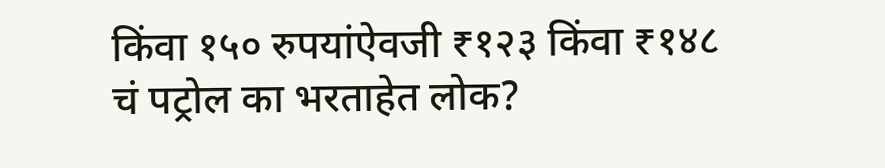किंवा १५० रुपयांऐवजी ₹१२३ किंवा ₹१४८ चं पट्रोल का भरताहेत लोक?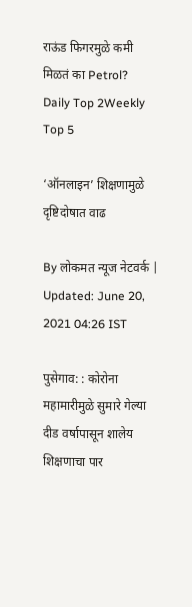राऊंड फिगरमुळे कमी मिळतं का Petrol?
Daily Top 2Weekly Top 5

‘ऑनलाइन’ शिक्षणामुळे दृष्टिदोषात वाढ

By लोकमत न्यूज नेटवर्क | Updated: June 20, 2021 04:26 IST

पुसेगाव: : कोरोना महामारीमुळे सुमारे गेल्या दीड वर्षापासून शालेय शिक्षणाचा पार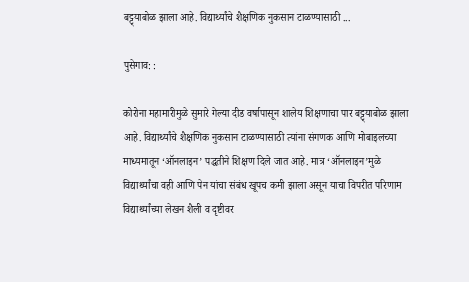बट्ट्याबोळ झाला आहे. विद्यार्थ्यांचे शैक्षणिक नुकसान टाळण्यासाठी ...

पुसेगाव: :

कोरोना महामारीमुळे सुमारे गेल्या दीड वर्षापासून शालेय शिक्षणाचा पार बट्ट्याबोळ झाला आहे. विद्यार्थ्यांचे शैक्षणिक नुकसान टाळण्यासाठी त्यांना संगणक आणि मोबाइलच्या माध्यमातून ‘ऑनलाइन’ पद्धतीने शिक्षण दिले जात आहे. मात्र ‘ऑनलाइन’मुळे विद्यार्थ्यांचा वही आणि पेन यांचा संबंध खूपच कमी झाला असून याचा विपरीत परिणाम विद्यार्थ्यांच्या लेखन शैली व दृष्टीवर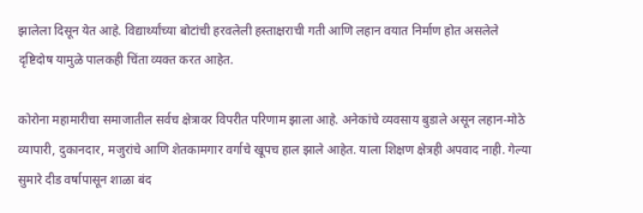झालेला दिसून येत आहे. विद्यार्थ्यांच्या बोटांची हरवलेली हस्ताक्षराची गती आणि लहान वयात निर्माण होत असलेले दृष्टिदोष यामुळे पालकही चिंता व्यक्त करत आहेत.

कोरोना महामारीचा समाजातील सर्वच क्षेत्रावर विपरीत परिणाम झाला आहे. अनेकांचे व्यवसाय बुडाले असून लहान-मोठे व्यापारी, दुकानदार, मजुरांचे आणि शेतकामगार वर्गाचे खूपच हाल झाले आहेत. याला शिक्षण क्षेत्रही अपवाद नाही. गेल्या सुमारे दीड वर्षापासून शाळा बंद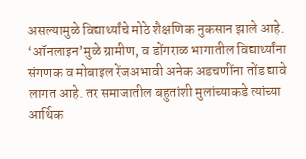असल्यामुळे विद्यार्थ्यांचे मोठे शैक्षणिक नुकसान झाले आहे. ‘ऑनलाइन’मुळे ग्रामीण, व डोंगराळ भागातील विद्यार्थ्यांना संगणक व मोबाइल रेंजअभावी अनेक अडचणींना तोंड द्यावे लागत आहे. तर समाजातील बहुतांशी मुलांच्याकडे त्यांच्या आर्थिक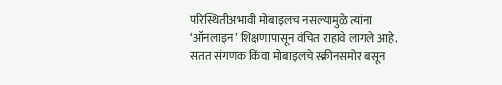परिस्थितीअभावी मोबाइलच नसल्यामुळे त्यांना ‘ऑनलाइन’ शिक्षणापासून वंचित राहावे लागले आहे. सतत संगणक किंवा मोबाइलचे स्क्रीनसमोर बसून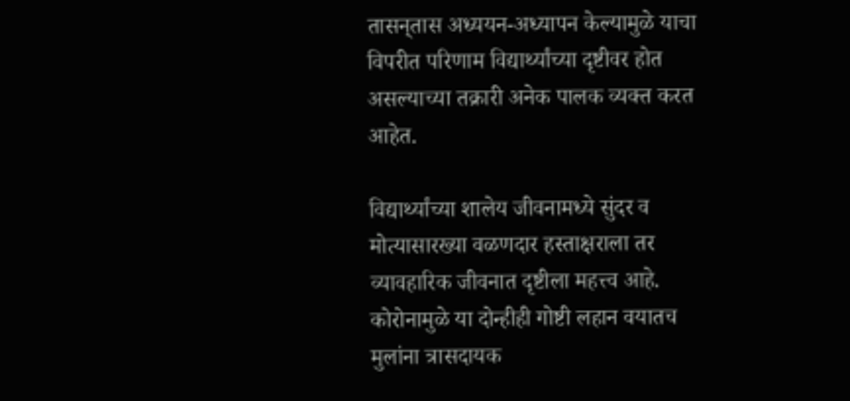तासन‌्तास अध्ययन-अध्यापन केल्यामुळे याचा विपरीत परिणाम विद्यार्थ्यांच्या दृष्टीवर होत असल्याच्या तक्रारी अनेक पालक व्यक्त करत आहेत.

विद्यार्थ्यांच्या शालेय जीवनामध्ये सुंदर व मोत्यासारख्या वळणदार हस्ताक्षराला तर व्यावहारिक जीवनात दृष्टीला महत्त्व आहे. कोरोनामुळे या दोन्हीही गोष्टी लहान वयातच मुलांना त्रासदायक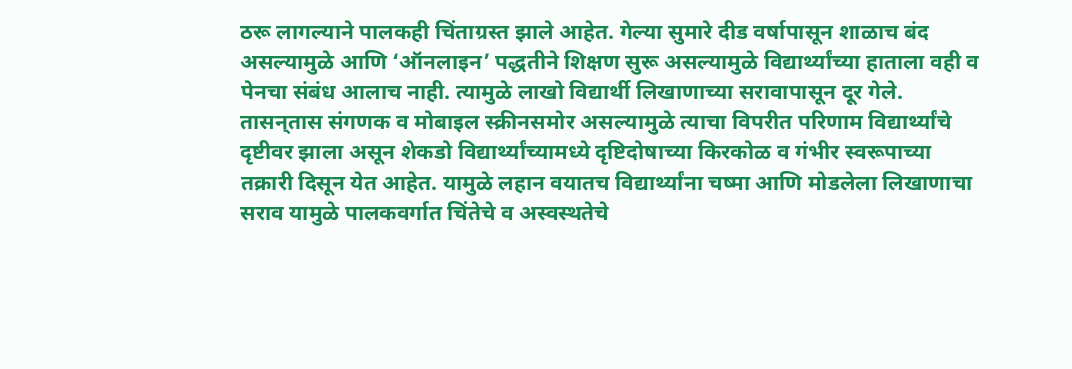ठरू लागल्याने पालकही चिंताग्रस्त झाले आहेत. गेल्या सुमारे दीड वर्षापासून शाळाच बंद असल्यामुळे आणि ‘ऑनलाइन’ पद्धतीने शिक्षण सुरू असल्यामुळे विद्यार्थ्यांच्या हाताला वही व पेनचा संबंध आलाच नाही. त्यामुळे लाखो विद्यार्थी लिखाणाच्या सरावापासून दूर गेले. तासन‌्तास संगणक व मोबाइल स्क्रीनसमोर असल्यामुळे त्याचा विपरीत परिणाम विद्यार्थ्यांचे दृष्टीवर झाला असून शेकडो विद्यार्थ्यांच्यामध्ये दृष्टिदोषाच्या किरकोळ व गंभीर स्वरूपाच्या तक्रारी दिसून येत आहेत. यामुळे लहान वयातच विद्यार्थ्यांना चष्मा आणि मोडलेला लिखाणाचा सराव यामुळे पालकवर्गात चिंतेचे व अस्वस्थतेचे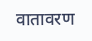वातावरण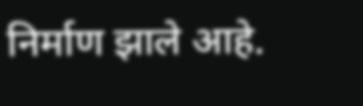निर्माण झाले आहे.